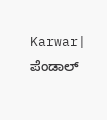Karwar| ಪೆಂಡಾಲ್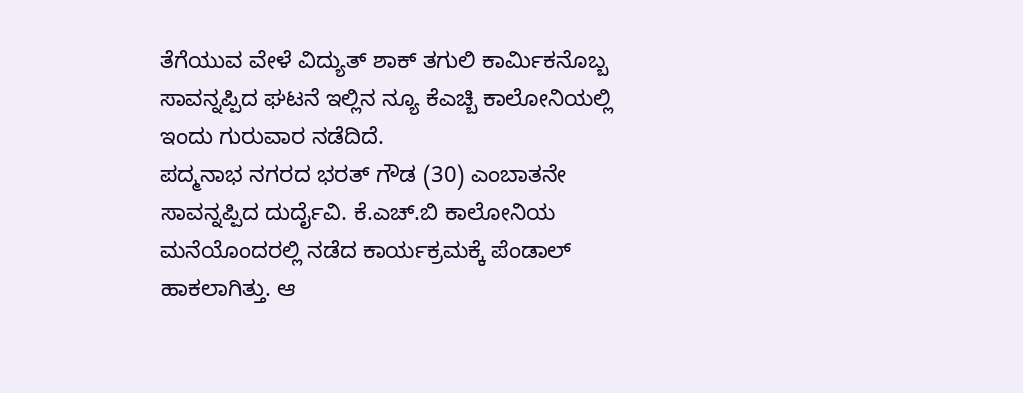ತೆಗೆಯುವ ವೇಳೆ ವಿದ್ಯುತ್ ಶಾಕ್ ತಗುಲಿ ಕಾರ್ಮಿಕನೊಬ್ಬ ಸಾವನ್ನಪ್ಪಿದ ಘಟನೆ ಇಲ್ಲಿನ ನ್ಯೂ ಕೆಎಚ್ಬಿ ಕಾಲೋನಿಯಲ್ಲಿ ಇಂದು ಗುರುವಾರ ನಡೆದಿದೆ.
ಪದ್ಮನಾಭ ನಗರದ ಭರತ್ ಗೌಡ (30) ಎಂಬಾತನೇ ಸಾವನ್ನಪ್ಪಿದ ದುರ್ದೈವಿ. ಕೆ.ಎಚ್.ಬಿ ಕಾಲೋನಿಯ ಮನೆಯೊಂದರಲ್ಲಿ ನಡೆದ ಕಾರ್ಯಕ್ರಮಕ್ಕೆ ಪೆಂಡಾಲ್ ಹಾಕಲಾಗಿತ್ತು. ಆ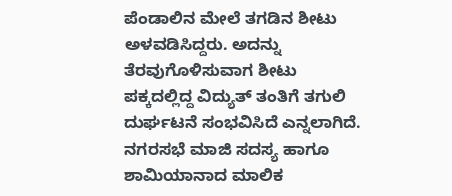ಪೆಂಡಾಲಿನ ಮೇಲೆ ತಗಡಿನ ಶೀಟು ಅಳವಡಿಸಿದ್ದರು. ಅದನ್ನು ತೆರವುಗೊಳಿಸುವಾಗ ಶೀಟು ಪಕ್ಕದಲ್ಲಿದ್ದ ವಿದ್ಯುತ್ ತಂತಿಗೆ ತಗುಲಿ ದುರ್ಘಟನೆ ಸಂಭವಿಸಿದೆ ಎನ್ನಲಾಗಿದೆ.
ನಗರಸಭೆ ಮಾಜಿ ಸದಸ್ಯ ಹಾಗೂ ಶಾಮಿಯಾನಾದ ಮಾಲಿಕ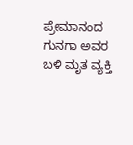ಪ್ರೇಮಾನಂದ ಗುನಗಾ ಅವರ ಬಳಿ ಮೃತ ವ್ಯಕ್ತಿ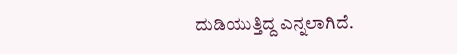ದುಡಿಯುತ್ತಿದ್ದ ಎನ್ನಲಾಗಿದೆ.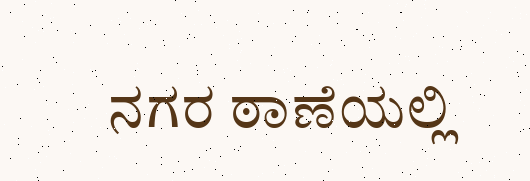ನಗರ ಠಾಣೆಯಲ್ಲಿ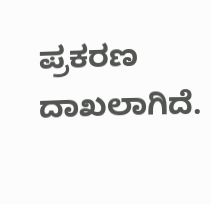ಪ್ರಕರಣ ದಾಖಲಾಗಿದೆ.